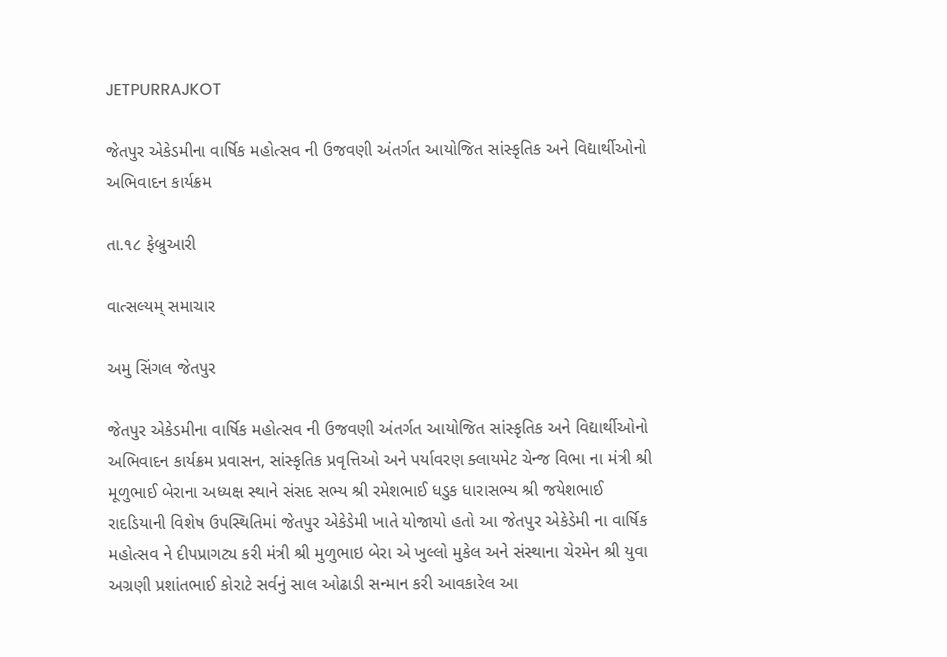JETPURRAJKOT

જેતપુર એકેડમીના વાર્ષિક મહોત્સવ ની ઉજવણી અંતર્ગત આયોજિત સાંસ્કૃતિક અને વિદ્યાર્થીઓનો અભિવાદન કાર્યક્રમ

તા.૧૮ ફેબ્રુઆરી

વાત્સલ્યમ્ સમાચાર

અમુ સિંગલ જેતપુર

જેતપુર એકેડમીના વાર્ષિક મહોત્સવ ની ઉજવણી અંતર્ગત આયોજિત સાંસ્કૃતિક અને વિદ્યાર્થીઓનો અભિવાદન કાર્યક્રમ પ્રવાસન, સાંસ્કૃતિક પ્રવૃત્તિઓ અને પર્યાવરણ ક્લાયમેટ ચેન્જ વિભા ના મંત્રી શ્રી મૂળુભાઈ બેરાના અધ્યક્ષ સ્થાને સંસદ સભ્ય શ્રી રમેશભાઈ ધડુક ધારાસભ્ય શ્રી જયેશભાઈ રાદડિયાની વિશેષ ઉપસ્થિતિમાં જેતપુર એકેડેમી ખાતે યોજાયો હતો આ જેતપુર એકેડેમી ના વાર્ષિક મહોત્સવ ને દીપપ્રાગટ્ય કરી મંત્રી શ્રી મુળુભાઇ બેરા એ ખુલ્લો મુકેલ અને સંસ્થાના ચેરમેન શ્રી યુવા અગ્રણી પ્રશાંતભાઈ કોરાટે સર્વનું સાલ ઓઢાડી સન્માન કરી આવકારેલ આ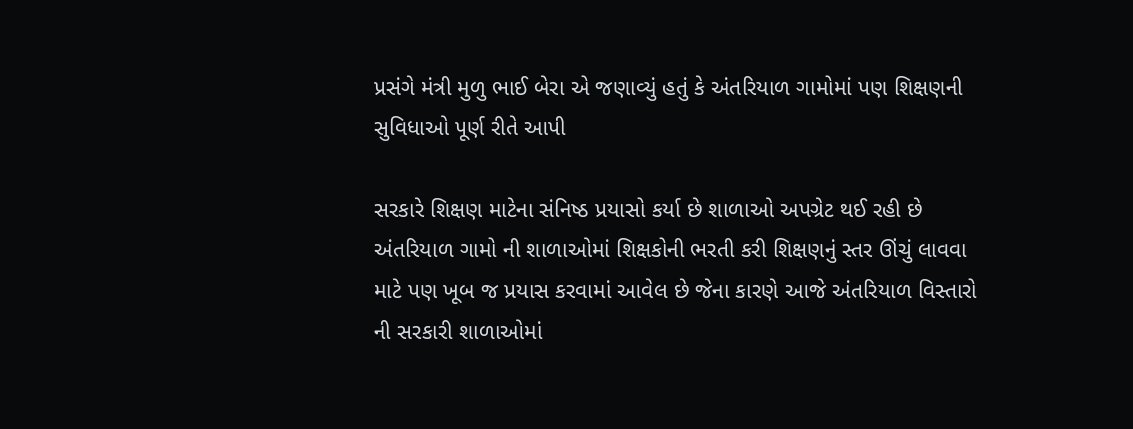પ્રસંગે મંત્રી મુળુ ભાઈ બેરા એ જણાવ્યું હતું કે અંતરિયાળ ગામોમાં પણ શિક્ષણની સુવિધાઓ પૂર્ણ રીતે આપી

સરકારે શિક્ષણ માટેના સંનિષ્ઠ પ્રયાસો કર્યા છે શાળાઓ અપગ્રેટ થઈ રહી છે અંતરિયાળ ગામો ની શાળાઓમાં શિક્ષકોની ભરતી કરી શિક્ષણનું સ્તર ઊંચું લાવવા માટે પણ ખૂબ જ પ્રયાસ કરવામાં આવેલ છે જેના કારણે આજે અંતરિયાળ વિસ્તારો ની સરકારી શાળાઓમાં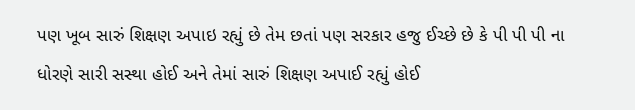પણ ખૂબ સારું શિક્ષણ અપાઇ રહ્યું છે તેમ છતાં પણ સરકાર હજુ ઈચ્છે છે કે પી પી પી ના ધોરણે સારી સસ્થા હોઈ અને તેમાં સારું શિક્ષણ અપાઈ રહ્યું હોઈ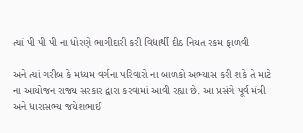ત્યાં પી પી પી ના ધોરણે ભાગીદારી કરી વિદ્યાર્થી દીઠ નિયત રકમ ફાળવી

અને ત્યાં ગરીબ કે મધ્યમ વર્ગના પરિવારો ના બાળકો અભ્યાસ કરી શકે તે માટે ના આયોજન રાજ્ય સરકાર દ્વારા કરવામાં આવી રહ્યા છે. આ પ્રસંગે પૂર્વ મંત્રી અને ધારાસભ્ય જયેશભાઈ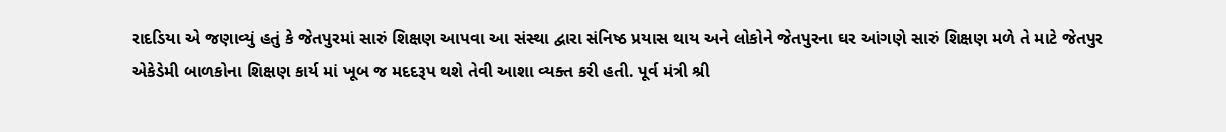રાદડિયા એ જણાવ્યું હતું કે જેતપુરમાં સારું શિક્ષણ આપવા આ સંસ્થા દ્વારા સંનિષ્ઠ પ્રયાસ થાય અને લોકોને જેતપુરના ઘર આંગણે સારું શિક્ષણ મળે તે માટે જેતપુર એકેડેમી બાળકોના શિક્ષણ કાર્ય માં ખૂબ જ મદદરૂપ થશે તેવી આશા વ્યક્ત કરી હતી. પૂર્વ મંત્રી શ્રી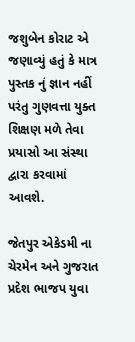જશુબેન કોરાટ એ જણાવ્યું હતું કે માત્ર પુસ્તક નું જ્ઞાન નહીં પરંતુ ગુણવત્તા યુક્ત શિક્ષણ મળે તેવા પ્રયાસો આ સંસ્થા દ્વારા કરવામાં આવશે.

જેતપુર એકેડમી ના ચેરમેન અને ગુજરાત પ્રદેશ ભાજપ યુવા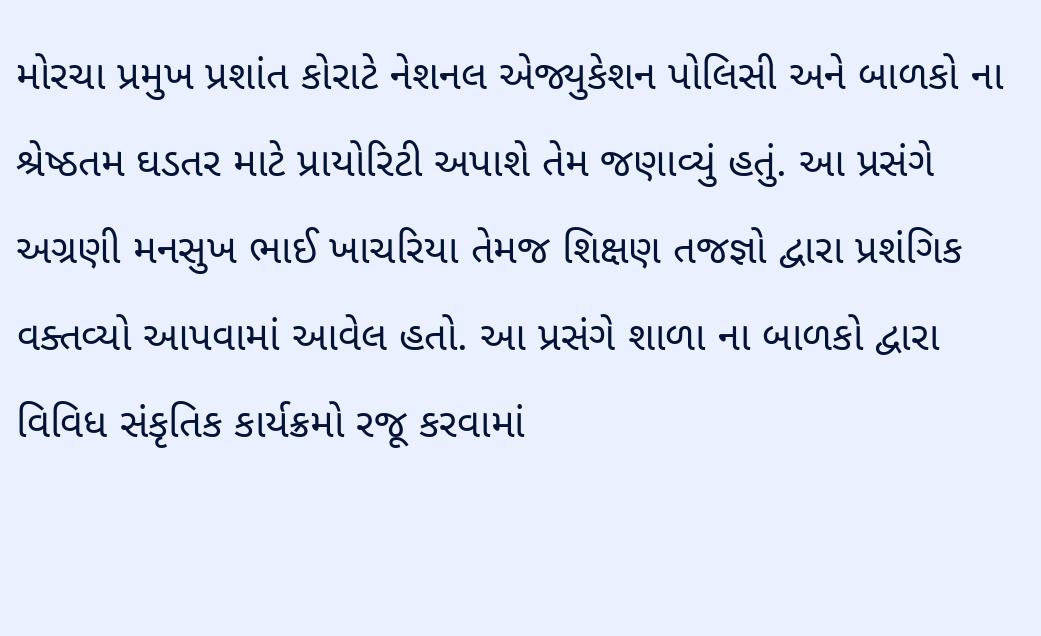મોરચા પ્રમુખ પ્રશાંત કોરાટે નેશનલ એજ્યુકેશન પોલિસી અને બાળકો ના શ્રેષ્ઠતમ ઘડતર માટે પ્રાયોરિટી અપાશે તેમ જણાવ્યું હતું. આ પ્રસંગે અગ્રણી મનસુખ ભાઈ ખાચરિયા તેમજ શિક્ષણ તજજ્ઞો દ્વારા પ્રશંગિક વક્તવ્યો આપવામાં આવેલ હતો. આ પ્રસંગે શાળા ના બાળકો દ્વારા વિવિધ સંકૃતિક કાર્યક્રમો રજૂ કરવામાં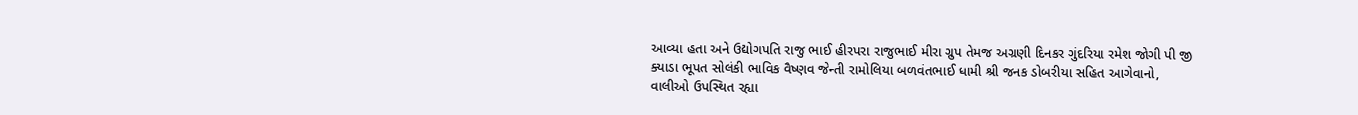આવ્યા હતા અને ઉદ્યોગપતિ રાજુ ભાઈ હીરપરા રાજુભાઈ મીરા ગ્રુપ તેમજ અગ્રણી દિનકર ગુંદરિયા રમેશ જોગી પી જી ક્યાડા ભૂપત સોલંકી ભાવિક વૈષ્ણવ જેન્તી રામોલિયા બળવંતભાઈ ધામી શ્રી જનક ડોબરીયા સહિત આગેવાનો, વાલીઓ ઉપસ્થિત રહ્યા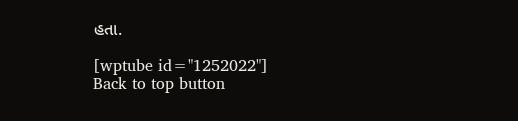હતા.

[wptube id="1252022"]
Back to top button